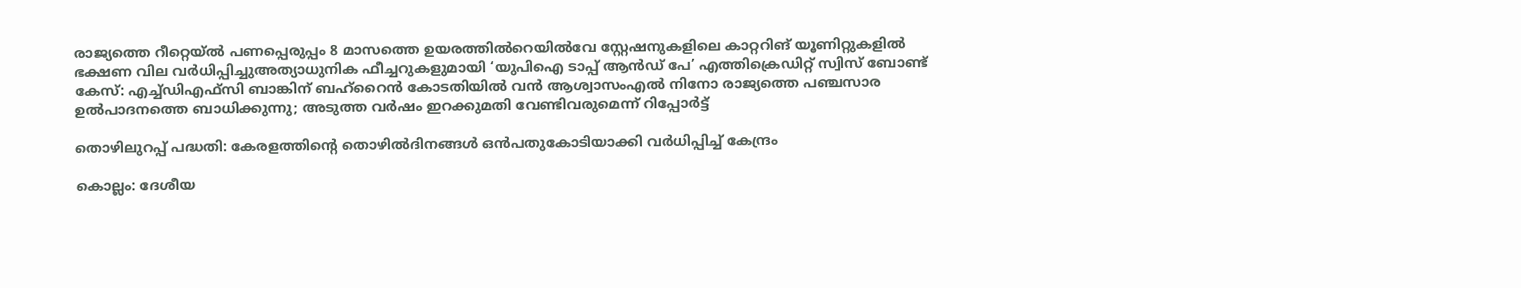രാജ്യത്തെ റീറ്റെയ്ൽ പണപ്പെരുപ്പം 8 മാസത്തെ ഉയരത്തിൽറെയിൽവേ സ്റ്റേഷനുകളിലെ കാറ്ററിങ് യൂണിറ്റുകളിൽ ഭക്ഷണ വില വർധിപ്പിച്ചുഅത്യാധുനിക ഫീച്ചറുകളുമായി ‘യുപിഐ ടാപ്പ് ആൻഡ് പേ’ എത്തിക്രെഡിറ്റ് സ്വിസ് ബോണ്ട് കേസ്: എച്ച്ഡിഎഫ്സി ബാങ്കിന് ബഹ്‌റൈൻ കോടതിയിൽ വൻ ആശ്വാസംഎൽ നിനോ രാജ്യത്തെ പഞ്ചസാര ഉൽപാദനത്തെ ബാധിക്കുന്നു; അടുത്ത വർഷം ഇറക്കുമതി വേണ്ടിവരുമെന്ന് റിപ്പോർട്ട്

തൊഴിലുറപ്പ് പദ്ധതി: കേരളത്തിന്റെ തൊഴിൽദിനങ്ങൾ ഒൻപതുകോടിയാക്കി വർധിപ്പിച്ച് കേന്ദ്രം

കൊല്ലം: ദേശീയ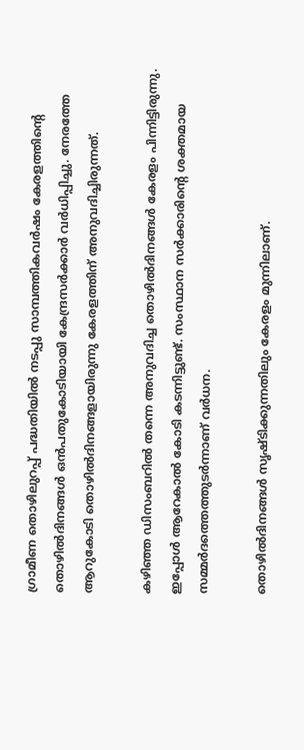ഗ്രാമീണ തൊഴിലുറപ്പ് പദ്ധതിയിൽ നടപ്പു സാമ്പത്തികവർഷം കേരളത്തിന്റെ തൊഴിൽദിനങ്ങൾ ഒൻപതുകോടിയായി കേന്ദ്രസർക്കാർ വർധിപ്പിച്ചു. നേരത്തേ ആറുകോടി തൊഴിൽദിനങ്ങളായിരുന്നു കേരളത്തിന് അനുവദിച്ചിരുന്നത്.

കഴിഞ്ഞ ഡിസംബറിൽ തന്നെ അനുവദിച്ച തൊഴിൽദിനങ്ങൾ കേരളം പിന്നിട്ടിരുന്നു. ഇപ്പോൾ ആറേകാൽ കോടി കടന്നിട്ടുണ്ട്. സംസ്ഥാന സർക്കാരിന്റെ ശക്തമായ സമ്മർദത്തെത്തുടർന്നാണ് വർധന.

തൊഴിൽദിനങ്ങൾ സൃഷ്ടിക്കുന്നതിലും കേരളം മുന്നിലാണ്.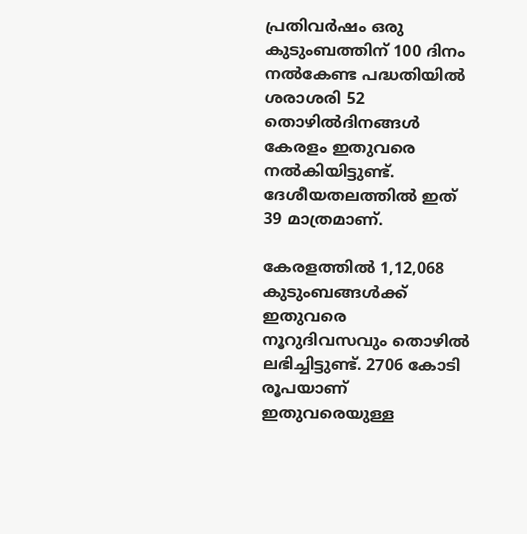പ്രതിവർഷം ഒരു കുടുംബത്തിന് 100 ദിനം നൽകേണ്ട പദ്ധതിയിൽ ശരാശരി 52 തൊഴിൽദിനങ്ങൾ കേരളം ഇതുവരെ നൽകിയിട്ടുണ്ട്. ദേശീയതലത്തിൽ ഇത് 39 മാത്രമാണ്.

കേരളത്തിൽ 1,12,068 കുടുംബങ്ങൾക്ക് ഇതുവരെ നൂറുദിവസവും തൊഴിൽ ലഭിച്ചിട്ടുണ്ട്. 2706 കോടി രൂപയാണ് ഇതുവരെയുള്ള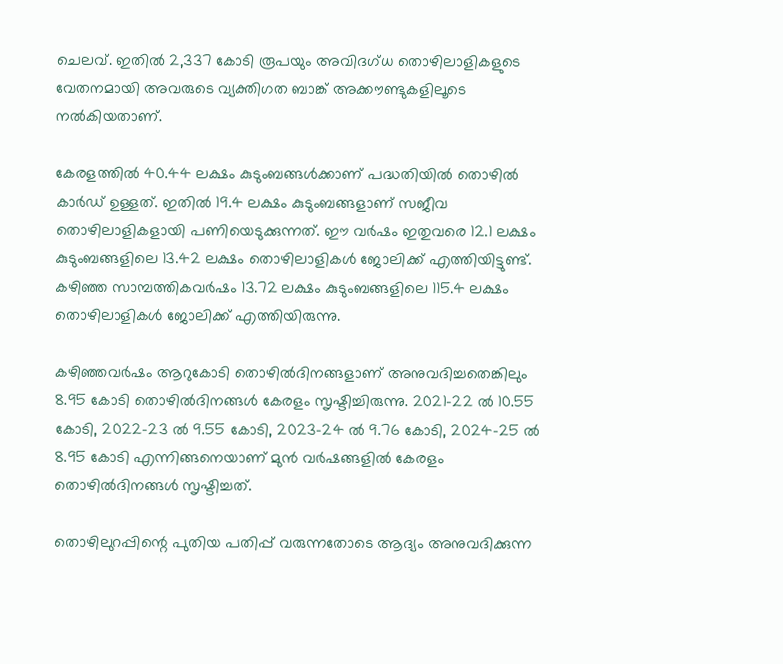ചെലവ്. ഇതിൽ 2,337 കോടി രൂപയും അവിദഗ്ധ തൊഴിലാളികളുടെ വേതനമായി അവരുടെ വ്യക്തിഗത ബാങ്ക് അക്കൗണ്ടുകളിലൂടെ നൽകിയതാണ്.

കേരളത്തിൽ 40.44 ലക്ഷം കുടുംബങ്ങൾക്കാണ് പദ്ധതിയിൽ തൊഴിൽ കാർഡ് ഉള്ളത്. ഇതിൽ 19.4 ലക്ഷം കുടുംബങ്ങളാണ് സജീവ തൊഴിലാളികളായി പണിയെടുക്കുന്നത്. ഈ വർഷം ഇതുവരെ 12.1 ലക്ഷം കുടുംബങ്ങളിലെ 13.42 ലക്ഷം തൊഴിലാളികൾ ജോലിക്ക് എത്തിയിട്ടുണ്ട്. കഴിഞ്ഞ സാമ്പത്തികവർഷം 13.72 ലക്ഷം കുടുംബങ്ങളിലെ 115.4 ലക്ഷം തൊഴിലാളികൾ ജോലിക്ക് എത്തിയിരുന്നു.

കഴിഞ്ഞവർഷം ആറുകോടി തൊഴിൽദിനങ്ങളാണ് അനുവദിച്ചതെങ്കിലും 8.95 കോടി തൊഴിൽദിനങ്ങൾ കേരളം സൃഷ്ടിച്ചിരുന്നു. 2021-22 ൽ 10.55 കോടി, 2022-23 ൽ 9.55 കോടി, 2023-24 ൽ 9.76 കോടി, 2024-25 ൽ 8.95 കോടി എന്നിങ്ങനെയാണ് മുൻ വർഷങ്ങളിൽ കേരളം തൊഴിൽദിനങ്ങൾ സൃഷ്ടിച്ചത്.

തൊഴിലുറപ്പിന്റെ പുതിയ പതിപ്പ് വരുന്നതോടെ ആദ്യം അനുവദിക്കുന്ന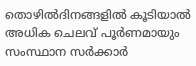തൊഴിൽദിനങ്ങളിൽ കൂടിയാൽ അധിക ചെലവ് പൂർണമായും സംസ്ഥാന സർക്കാർ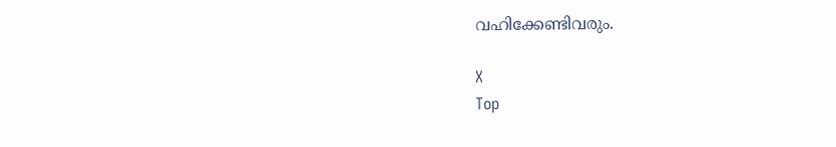വഹിക്കേണ്ടിവരും.

X
Top